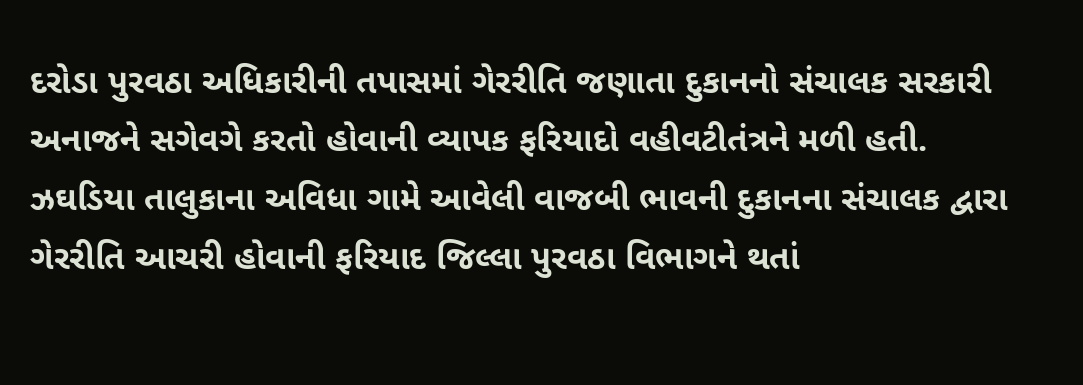દરોડા પુરવઠા અધિકારીની તપાસમાં ગેરરીતિ જણાતા દુકાનનો સંચાલક સરકારી અનાજને સગેવગે કરતો હોવાની વ્યાપક ફરિયાદો વહીવટીતંત્રને મળી હતી.
ઝઘડિયા તાલુકાના અવિધા ગામે આવેલી વાજબી ભાવની દુકાનના સંચાલક દ્વારા ગેરરીતિ આચરી હોવાની ફરિયાદ જિલ્લા પુરવઠા વિભાગને થતાં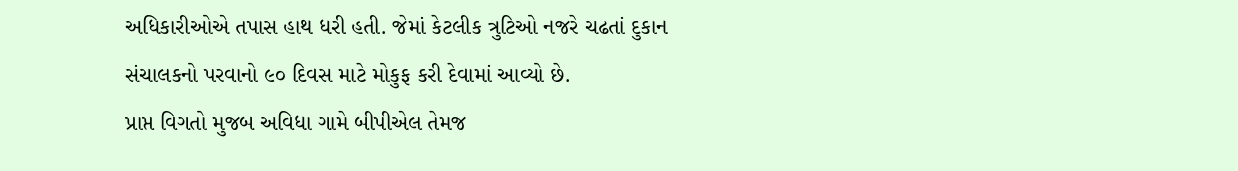અધિકારીઓએ તપાસ હાથ ધરી હતી. જેમાં કેટલીક ત્રુટિઓ નજરે ચઢતાં દુકાન સંચાલકનો પરવાનો ૯૦ દિવસ માટે મોકુફ કરી દેવામાં આવ્યો છે.
પ્રાપ્ત વિગતો મુજબ અવિધા ગામે બીપીએલ તેમજ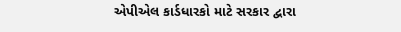એપીએલ કાર્ડધારકો માટે સરકાર દ્વારા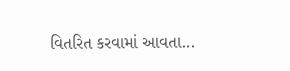વિતરિત કરવામાં આવતા...